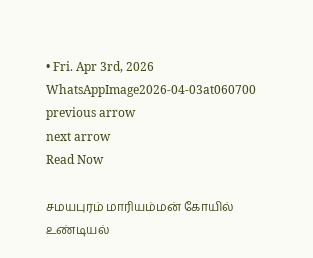• Fri. Apr 3rd, 2026
WhatsAppImage2026-04-03at060700
previous arrow
next arrow
Read Now

சமயபுரம் மாரியம்மன் கோயில் உண்டியல்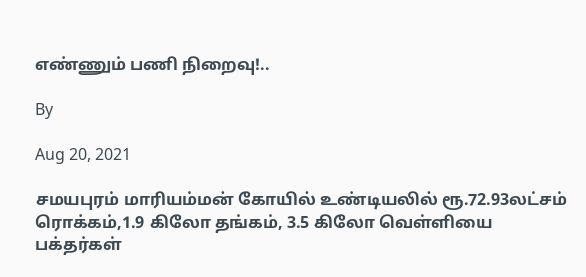எண்ணும் பணி நிறைவு!..

By

Aug 20, 2021

சமயபுரம் மாரியம்மன் கோயில் உண்டியலில் ரூ.72.93லட்சம் ரொக்கம்,1.9 கிலோ தங்கம், 3.5 கிலோ வெள்ளியை பக்தர்கள்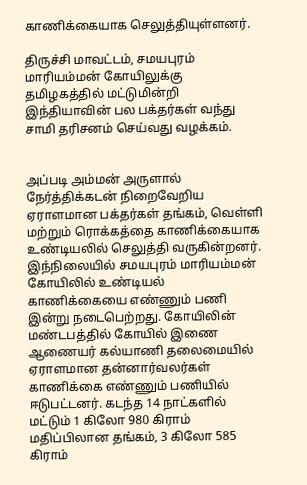காணிக்கையாக செலுத்தியுள்ளனர்.

திருச்சி மாவட்டம், சமயபுரம் மாரியம்மன் கோயிலுக்கு தமிழகத்தில் மட்டுமின்றி இந்தியாவின் பல பக்தர்கள் வந்து சாமி தரிசனம் செய்வது வழக்கம்.


அப்படி அம்மன் அருளால் நேர்த்திக்கடன் நிறைவேறிய ஏராளமான பக்தர்கள் தங்கம், வெள்ளி மற்றும் ரொக்கத்தை காணிக்கையாக உண்டியலில் செலுத்தி வருகின்றனர். இந்நிலையில் சமயபுரம் மாரியம்மன் கோயிலில் உண்டியல் காணிக்கையை எண்ணும் பணி இன்று நடைபெற்றது. கோயிலின் மண்டபத்தில் கோயில் இணை ஆணையர் கல்யாணி தலைமையில் ஏராளமான தன்னார்வலர்கள் காணிக்கை எண்ணும் பணியில் ஈடுபட்டனர். கடந்த 14 நாட்களில் மட்டும் 1 கிலோ 980 கிராம் மதிப்பிலான தங்கம், 3 கிலோ 585 கிராம்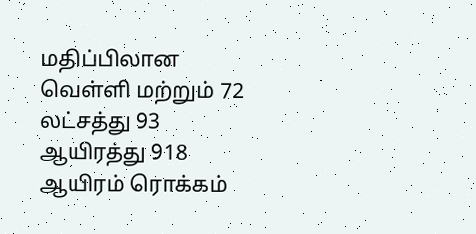மதிப்பிலான வெள்ளி மற்றும் 72 லட்சத்து 93 ஆயிரத்து 918 ஆயிரம் ரொக்கம்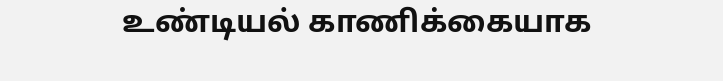உண்டியல் காணிக்கையாக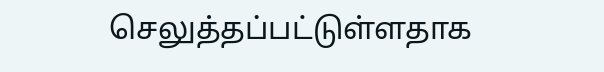செலுத்தப்பட்டுள்ளதாக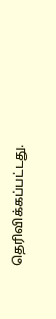தெரிவிக்கப்பட்டது.